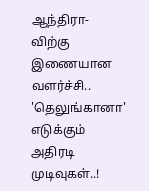ஆந்திரா-விற்கு இணையான வளர்ச்சி.. 'தெலுங்கானா' எடுக்கும் அதிரடி முடிவுகள்..!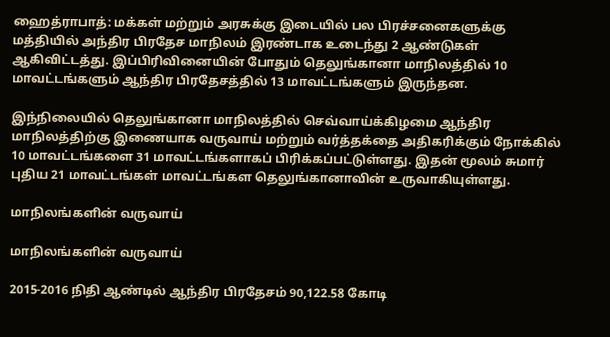ஹைத்ராபாத்: மக்கள் மற்றும் அரசுக்கு இடையில் பல பிரச்சனைகளுக்கு மத்தியில் அந்திர பிரதேச மாநிலம் இரண்டாக உடைந்து 2 ஆண்டுகள் ஆகிவிட்டத்து. இப்பிரிவினையின் போதும் தெலுங்கானா மாநிலத்தில் 10 மாவட்டங்களும் ஆந்திர பிரதேசத்தில் 13 மாவட்டங்களும் இருந்தன.

இந்நிலையில் தெலுங்கானா மாநிலத்தில் செவ்வாய்க்கிழமை ஆந்திர மாநிலத்திற்கு இணையாக வருவாய் மற்றும் வர்த்தக்தை அதிகரிக்கும் நோக்கில் 10 மாவட்டங்களை 31 மாவட்டங்களாகப் பிரிக்கப்பட்டுள்ளது. இதன் மூலம் சுமார் புதிய 21 மாவட்டங்கள் மாவட்டங்கள தெலுங்கானாவின் உருவாகியுள்ளது.

மாநிலங்களின் வருவாய்

மாநிலங்களின் வருவாய்

2015-2016 நிதி ஆண்டில் ஆந்திர பிரதேசம் 90,122.58 கோடி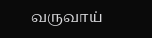வருவாய்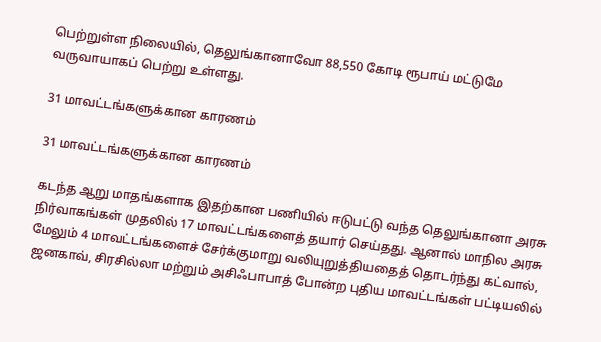பெற்றுள்ள நிலையில், தெலுங்கானாவோ 88,550 கோடி ரூபாய் மட்டுமே வருவாயாகப் பெற்று உள்ளது.

31 மாவட்டங்களுக்கான காரணம்

31 மாவட்டங்களுக்கான காரணம்

கடந்த ஆறு மாதங்களாக இதற்கான பணியில் ஈடுபட்டு வந்த தெலுங்கானா அரசு நிர்வாகங்கள் முதலில் 17 மாவட்டங்களைத் தயார் செய்தது. ஆனால் மாநில அரசு மேலும் 4 மாவட்டங்களைச் சேர்க்குமாறு வலியுறுத்தியதைத் தொடர்ந்து கட்வால், ஜனகாவ், சிரசில்லா மற்றும் அசிஃபாபாத் போன்ற புதிய மாவட்டங்கள் பட்டியலில்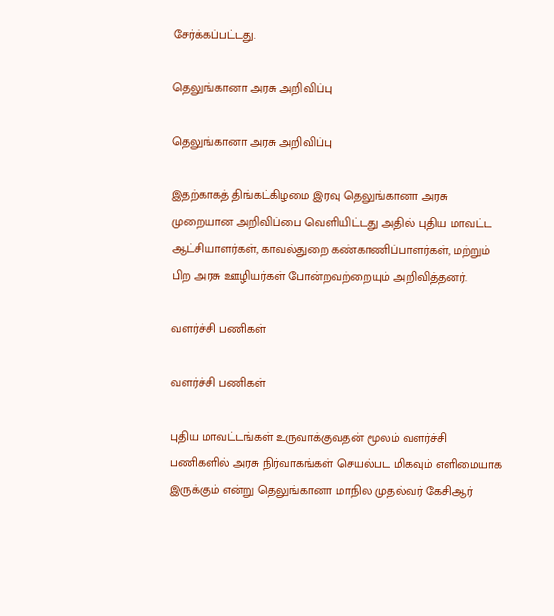சேர்க்கப்பட்டது.

தெலுங்கானா அரசு அறிவிப்பு

தெலுங்கானா அரசு அறிவிப்பு

இதற்காகத் திங்கட்கிழமை இரவு தெலுங்கானா அரசு முறையான அறிவிப்பை வெளியிட்டது அதில் புதிய மாவட்ட ஆட்சியாளர்கள், காவல்துறை கண்காணிப்பாளர்கள், மற்றும் பிற அரசு ஊழியர்கள் போன்றவற்றையும் அறிவித்தனர்.

வளர்ச்சி பணிகள்

வளர்ச்சி பணிகள்

புதிய மாவட்டங்கள் உருவாக்குவதன் மூலம் வளர்ச்சி பணிகளில் அரசு நிர்வாகங்கள் செயல்பட மிகவும் எளிமையாக இருக்கும் என்று தெலுங்கானா மாநில முதல்வர் கேசிஆர்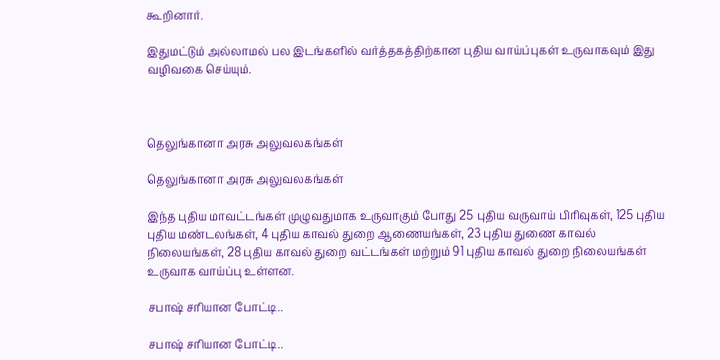கூறினார்.

இதுமட்டும் அல்லாமல் பல இடங்களில் வர்த்தகத்திற்கான புதிய வாய்ப்புகள் உருவாகவும் இது வழிவகை செய்யும்.



தெலுங்கானா அரசு அலுவலகங்கள்

தெலுங்கானா அரசு அலுவலகங்கள்

இந்த புதிய மாவட்டங்கள் முழுவதுமாக உருவாகும் போது 25 புதிய வருவாய் பிரிவுகள், 125 புதிய புதிய மண்டலங்கள், 4 புதிய காவல் துறை ஆணையங்கள், 23 புதிய துணை காவல் நிலையங்கள், 28 புதிய காவல் துறை வட்டங்கள் மற்றும் 91 புதிய காவல் துறை நிலையங்கள் உருவாக வாய்ப்பு உள்ளன.

சபாஷ் சரியான போட்டி..

சபாஷ் சரியான போட்டி..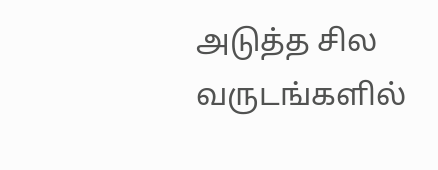அடுத்த சில வருடங்களில்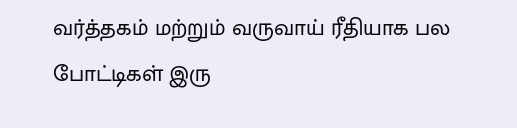வர்த்தகம் மற்றும் வருவாய் ரீதியாக பல போட்டிகள் இரு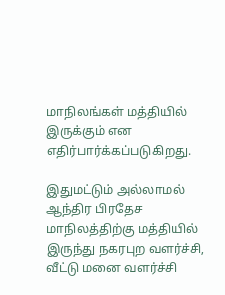மாநிலங்கள் மத்தியில் இருக்கும் என எதிர்பார்க்கப்படுகிறது.

இதுமட்டும் அல்லாமல் ஆந்திர பிரதேச மாநிலத்திற்கு மத்தியில் இருந்து நகரபுற வளர்ச்சி, வீட்டு மனை வளர்ச்சி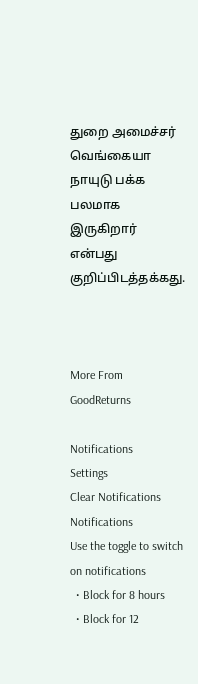துறை அமைச்சர் வெங்கையா நாயுடு பக்க பலமாக இருகிறார் என்பது குறிப்பிடத்தக்கது.



More From GoodReturns

Notifications
Settings
Clear Notifications
Notifications
Use the toggle to switch on notifications
  • Block for 8 hours
  • Block for 12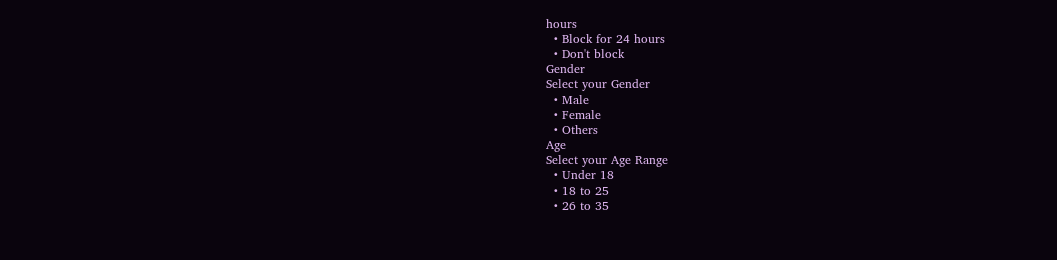hours
  • Block for 24 hours
  • Don't block
Gender
Select your Gender
  • Male
  • Female
  • Others
Age
Select your Age Range
  • Under 18
  • 18 to 25
  • 26 to 35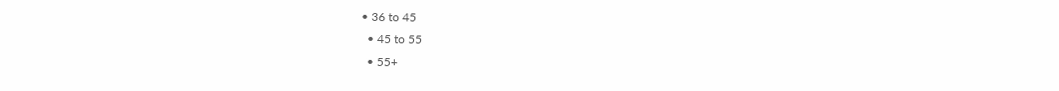• 36 to 45
  • 45 to 55
  • 55+